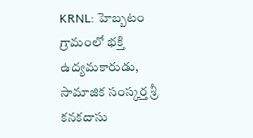KRNL: హెబ్బటం గ్రామంలో భక్తి ఉద్యమకారుడు, సామాజిక సంస్కర్త శ్రీ కనకదాసు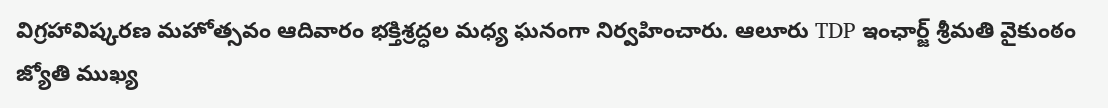విగ్రహావిష్కరణ మహోత్సవం ఆదివారం భక్తిశ్రద్ధల మధ్య ఘనంగా నిర్వహించారు. ఆలూరు TDP ఇంఛార్జ్ శ్రీమతి వైకుంఠం జ్యోతి ముఖ్య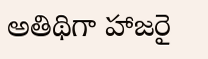అతిథిగా హాజరై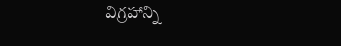విగ్రహాన్ని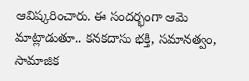ఆవిష్కరించారు. ఈ సందర్భంగా ఆమె మాట్లాడుతూ.. కనకదాసు భక్తి, సమానత్వం, సామాజిక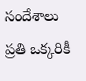సందేశాలు ప్రతి ఒక్కరికీ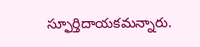స్ఫూర్తిదాయకమన్నారు.